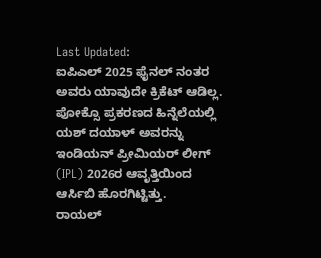Last Updated:
ಐಪಿಎಲ್ 2025 ಫೈನಲ್ ನಂತರ ಅವರು ಯಾವುದೇ ಕ್ರಿಕೆಟ್ ಆಡಿಲ್ಲ. ಪೋಕ್ಸೊ ಪ್ರಕರಣದ ಹಿನ್ನೆಲೆಯಲ್ಲಿ ಯಶ್ ದಯಾಳ್ ಅವರನ್ನು ಇಂಡಿಯನ್ ಪ್ರೀಮಿಯರ್ ಲೀಗ್ (IPL) 2026ರ ಆವೃತ್ತಿಯಿಂದ ಆರ್ಸಿಬಿ ಹೊರಗಿಟ್ಟಿತ್ತು.
ರಾಯಲ್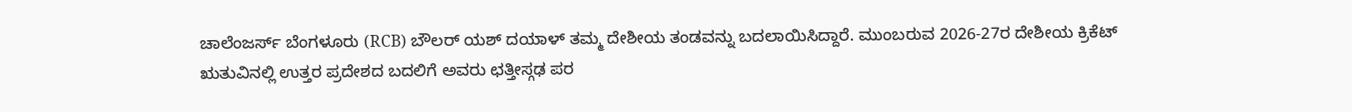ಚಾಲೆಂಜರ್ಸ್ ಬೆಂಗಳೂರು (RCB) ಬೌಲರ್ ಯಶ್ ದಯಾಳ್ ತಮ್ಮ ದೇಶೀಯ ತಂಡವನ್ನು ಬದಲಾಯಿಸಿದ್ದಾರೆ. ಮುಂಬರುವ 2026-27ರ ದೇಶೀಯ ಕ್ರಿಕೆಟ್ ಋತುವಿನಲ್ಲಿ ಉತ್ತರ ಪ್ರದೇಶದ ಬದಲಿಗೆ ಅವರು ಛತ್ತೀಸ್ಗಢ ಪರ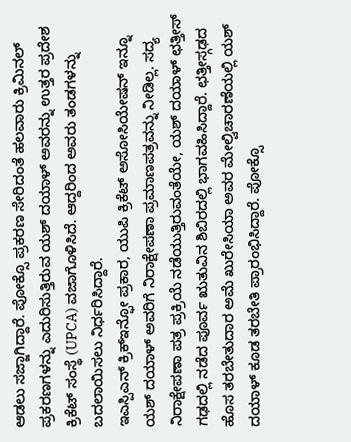ಆಡಲು ಸಜ್ಜಾಗಿದ್ದಾರೆ. ಪೋಕ್ಸೊ ಪ್ರಕರಣ ಸೇರಿದಂತೆ ಹಲವಾರು ಕ್ರಿಮಿನಲ್ ಪ್ರಕರಣಗಳನ್ನು ಎದುರಿಸುತ್ತಿರುವ ಯಶ್ ದಯಾಳ್ ಅವರನ್ನು ಉತ್ತರ ಪ್ರದೇಶ ಕ್ರಿಕೆಟ್ ಸಂಸ್ಥೆ (UPCA) ವಜಾಗೊಳಿಸಿದೆ. ಆದ್ದರಿಂದ ಅವರು ತಂಡಗಳನ್ನು ಬದಲಾಯಿಸಲು ನಿರ್ಧರಿಸಿದ್ದಾರೆ.
ಇಎಸ್ಪಿಎನ್ ಕ್ರಿಕ್ಇನ್ಫೋ ಪ್ರಕಾರ, ಯುಪಿ ಕ್ರಿಕೆಟ್ ಅಸೋಸಿಯೇಷನ್ ಇನ್ನೂ ಯಶ್ ದಯಾಳ್ ಅವರಿಗೆ ನಿರಾಕ್ಷೇಪಣಾ ಪ್ರಮಾಣಪತ್ರವನ್ನು ನೀಡಿಲ್ಲ. ಸದ್ಯ ನಿರಾಕ್ಷೇಪಣಾ ಪತ್ರ ಪ್ರಕ್ರಿಯೆ ನಡೆಯುತ್ತಿರುವಂತೆಯೇ, ಯಶ್ ದಯಾಳ್ ಛತ್ತೀಸ್ ಗಢದಲ್ಲಿ ನಡೆದ ಪೂರ್ವ ಋತುವಿನ ಶಿಬಿರದಲ್ಲಿ ಭಾಗವಹಿಸಿದ್ದಾರೆ. ಛತ್ತೀಸ್ಗಢದ ಹೊಸ ತರಬೇತುದಾರ ಅಮೆ ಖುರೇಸಿಯಾ ಅವರ ಮೇಲ್ವಿಚಾರಣೆಯಲ್ಲಿ ಯಶ್ ದಯಾಳ್ ಕೂಡ ತರಬೇತಿ ಪ್ರಾರಂಭಿಸಿದ್ದಾರೆ. ಪೋಕ್ಸೊ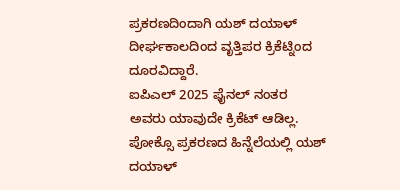ಪ್ರಕರಣದಿಂದಾಗಿ ಯಶ್ ದಯಾಳ್ ದೀರ್ಘಕಾಲದಿಂದ ವೃತ್ತಿಪರ ಕ್ರಿಕೆಟ್ನಿಂದ ದೂರವಿದ್ದಾರೆ.
ಐಪಿಎಲ್ 2025 ಫೈನಲ್ ನಂತರ ಅವರು ಯಾವುದೇ ಕ್ರಿಕೆಟ್ ಆಡಿಲ್ಲ. ಪೋಕ್ಸೊ ಪ್ರಕರಣದ ಹಿನ್ನೆಲೆಯಲ್ಲಿ ಯಶ್ ದಯಾಳ್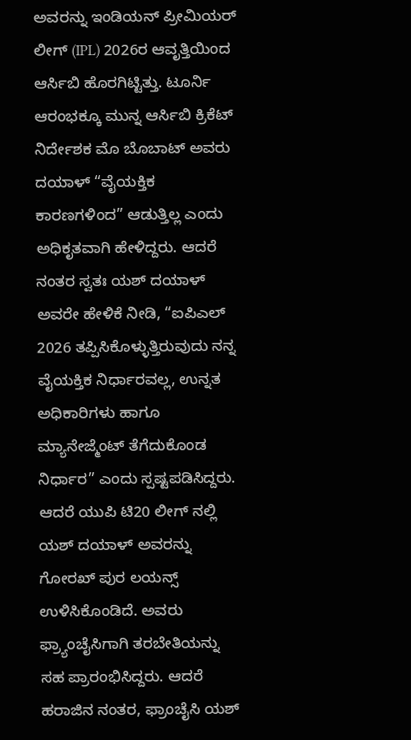ಅವರನ್ನು ಇಂಡಿಯನ್ ಪ್ರೀಮಿಯರ್ ಲೀಗ್ (IPL) 2026ರ ಆವೃತ್ತಿಯಿಂದ ಆರ್ಸಿಬಿ ಹೊರಗಿಟ್ಟಿತ್ತು. ಟೂರ್ನಿ ಆರಂಭಕ್ಕೂ ಮುನ್ನ ಆರ್ಸಿಬಿ ಕ್ರಿಕೆಟ್ ನಿರ್ದೇಶಕ ಮೊ ಬೊಬಾಟ್ ಅವರು ದಯಾಳ್ “ವೈಯಕ್ತಿಕ ಕಾರಣಗಳಿಂದ” ಆಡುತ್ತಿಲ್ಲ ಎಂದು ಅಧಿಕೃತವಾಗಿ ಹೇಳಿದ್ದರು. ಆದರೆ ನಂತರ ಸ್ವತಃ ಯಶ್ ದಯಾಳ್ ಅವರೇ ಹೇಳಿಕೆ ನೀಡಿ, “ಐಪಿಎಲ್ 2026 ತಪ್ಪಿಸಿಕೊಳ್ಳುತ್ತಿರುವುದು ನನ್ನ ವೈಯಕ್ತಿಕ ನಿರ್ಧಾರವಲ್ಲ, ಉನ್ನತ ಅಧಿಕಾರಿಗಳು ಹಾಗೂ ಮ್ಯಾನೇಜ್ಮೆಂಟ್ ತೆಗೆದುಕೊಂಡ ನಿರ್ಧಾರ” ಎಂದು ಸ್ಪಷ್ಟಪಡಿಸಿದ್ದರು.
ಆದರೆ ಯುಪಿ ಟಿ20 ಲೀಗ್ ನಲ್ಲಿ ಯಶ್ ದಯಾಳ್ ಅವರನ್ನು ಗೋರಖ್ ಪುರ ಲಯನ್ಸ್ ಉಳಿಸಿಕೊಂಡಿದೆ. ಅವರು ಫ್ರ್ಯಾಂಚೈಸಿಗಾಗಿ ತರಬೇತಿಯನ್ನು ಸಹ ಪ್ರಾರಂಭಿಸಿದ್ದರು. ಆದರೆ ಹರಾಜಿನ ನಂತರ, ಫ್ರಾಂಚೈಸಿ ಯಶ್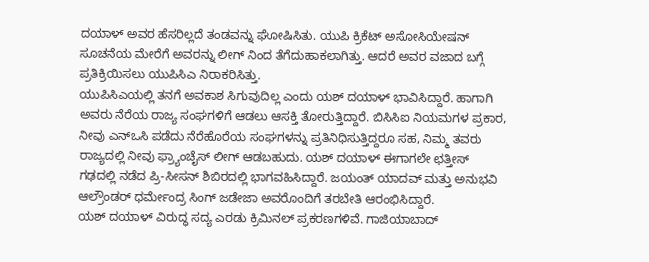ದಯಾಳ್ ಅವರ ಹೆಸರಿಲ್ಲದೆ ತಂಡವನ್ನು ಘೋಷಿಸಿತು. ಯುಪಿ ಕ್ರಿಕೆಟ್ ಅಸೋಸಿಯೇಷನ್ ಸೂಚನೆಯ ಮೇರೆಗೆ ಅವರನ್ನು ಲೀಗ್ ನಿಂದ ತೆಗೆದುಹಾಕಲಾಗಿತ್ತು. ಆದರೆ ಅವರ ವಜಾದ ಬಗ್ಗೆ ಪ್ರತಿಕ್ರಿಯಿಸಲು ಯುಪಿಸಿಎ ನಿರಾಕರಿಸಿತ್ತು.
ಯುಪಿಸಿಎಯಲ್ಲಿ ತನಗೆ ಅವಕಾಶ ಸಿಗುವುದಿಲ್ಲ ಎಂದು ಯಶ್ ದಯಾಳ್ ಭಾವಿಸಿದ್ದಾರೆ. ಹಾಗಾಗಿ ಅವರು ನೆರೆಯ ರಾಜ್ಯ ಸಂಘಗಳಿಗೆ ಆಡಲು ಆಸಕ್ತಿ ತೋರುತ್ತಿದ್ದಾರೆ. ಬಿಸಿಸಿಐ ನಿಯಮಗಳ ಪ್ರಕಾರ, ನೀವು ಎನ್ಒಸಿ ಪಡೆದು ನೆರೆಹೊರೆಯ ಸಂಘಗಳನ್ನು ಪ್ರತಿನಿಧಿಸುತ್ತಿದ್ದರೂ ಸಹ, ನಿಮ್ಮ ತವರು ರಾಜ್ಯದಲ್ಲಿ ನೀವು ಫ್ರ್ಯಾಂಚೈಸ್ ಲೀಗ್ ಆಡಬಹುದು. ಯಶ್ ದಯಾಳ್ ಈಗಾಗಲೇ ಛತ್ತೀಸ್ ಗಢದಲ್ಲಿ ನಡೆದ ಪ್ರಿ-ಸೀಸನ್ ಶಿಬಿರದಲ್ಲಿ ಭಾಗವಹಿಸಿದ್ದಾರೆ. ಜಯಂತ್ ಯಾದವ್ ಮತ್ತು ಅನುಭವಿ ಆಲ್ರೌಂಡರ್ ಧರ್ಮೇಂದ್ರ ಸಿಂಗ್ ಜಡೇಜಾ ಅವರೊಂದಿಗೆ ತರಬೇತಿ ಆರಂಭಿಸಿದ್ದಾರೆ.
ಯಶ್ ದಯಾಳ್ ವಿರುದ್ಧ ಸದ್ಯ ಎರಡು ಕ್ರಿಮಿನಲ್ ಪ್ರಕರಣಗಳಿವೆ. ಗಾಜಿಯಾಬಾದ್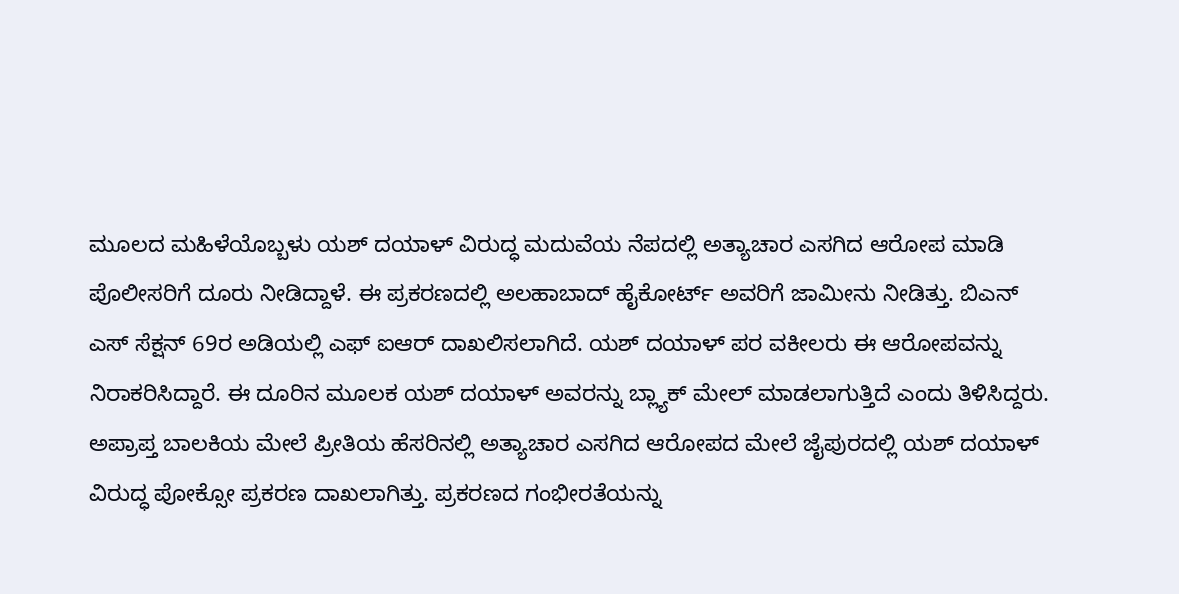ಮೂಲದ ಮಹಿಳೆಯೊಬ್ಬಳು ಯಶ್ ದಯಾಳ್ ವಿರುದ್ಧ ಮದುವೆಯ ನೆಪದಲ್ಲಿ ಅತ್ಯಾಚಾರ ಎಸಗಿದ ಆರೋಪ ಮಾಡಿ ಪೊಲೀಸರಿಗೆ ದೂರು ನೀಡಿದ್ದಾಳೆ. ಈ ಪ್ರಕರಣದಲ್ಲಿ ಅಲಹಾಬಾದ್ ಹೈಕೋರ್ಟ್ ಅವರಿಗೆ ಜಾಮೀನು ನೀಡಿತ್ತು. ಬಿಎನ್ ಎಸ್ ಸೆಕ್ಷನ್ 69ರ ಅಡಿಯಲ್ಲಿ ಎಫ್ ಐಆರ್ ದಾಖಲಿಸಲಾಗಿದೆ. ಯಶ್ ದಯಾಳ್ ಪರ ವಕೀಲರು ಈ ಆರೋಪವನ್ನು ನಿರಾಕರಿಸಿದ್ದಾರೆ. ಈ ದೂರಿನ ಮೂಲಕ ಯಶ್ ದಯಾಳ್ ಅವರನ್ನು ಬ್ಲ್ಯಾಕ್ ಮೇಲ್ ಮಾಡಲಾಗುತ್ತಿದೆ ಎಂದು ತಿಳಿಸಿದ್ದರು.
ಅಪ್ರಾಪ್ತ ಬಾಲಕಿಯ ಮೇಲೆ ಪ್ರೀತಿಯ ಹೆಸರಿನಲ್ಲಿ ಅತ್ಯಾಚಾರ ಎಸಗಿದ ಆರೋಪದ ಮೇಲೆ ಜೈಪುರದಲ್ಲಿ ಯಶ್ ದಯಾಳ್ ವಿರುದ್ಧ ಪೋಕ್ಸೋ ಪ್ರಕರಣ ದಾಖಲಾಗಿತ್ತು. ಪ್ರಕರಣದ ಗಂಭೀರತೆಯನ್ನು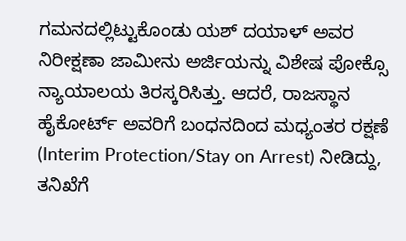ಗಮನದಲ್ಲಿಟ್ಟುಕೊಂಡು ಯಶ್ ದಯಾಳ್ ಅವರ ನಿರೀಕ್ಷಣಾ ಜಾಮೀನು ಅರ್ಜಿಯನ್ನು ವಿಶೇಷ ಪೋಕ್ಸೊ ನ್ಯಾಯಾಲಯ ತಿರಸ್ಕರಿಸಿತ್ತು. ಆದರೆ, ರಾಜಸ್ಥಾನ ಹೈಕೋರ್ಟ್ ಅವರಿಗೆ ಬಂಧನದಿಂದ ಮಧ್ಯಂತರ ರಕ್ಷಣೆ (Interim Protection/Stay on Arrest) ನೀಡಿದ್ದು, ತನಿಖೆಗೆ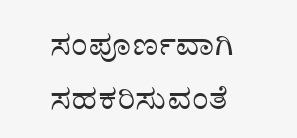ಸಂಪೂರ್ಣವಾಗಿ ಸಹಕರಿಸುವಂತೆ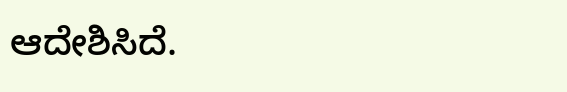ಆದೇಶಿಸಿದೆ.